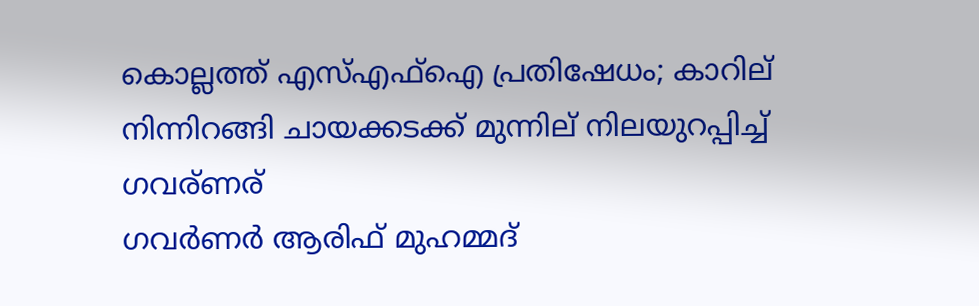കൊല്ലത്ത് എസ്എഫ്ഐ പ്രതിഷേധം; കാറില് നിന്നിറങ്ങി ചായക്കടക്ക് മുന്നില് നിലയുറപ്പിച്ച് ഗവര്ണര്
ഗവര്‍ണര്‍ ആരിഫ് മുഹമ്മദ്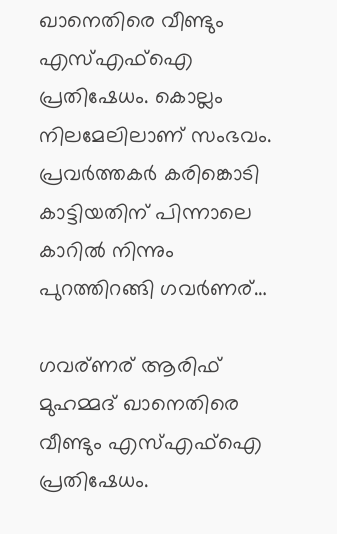ഖാനെതിരെ വീണ്ടും എസ്എഫ്‌ഐ പ്രതിഷേധം. കൊല്ലം നിലമേലിലാണ് സംഭവം. പ്രവര്‍ത്തകര്‍ കരിങ്കൊടി കാട്ടിയതിന് പിന്നാലെ കാറില്‍ നിന്നും പുറത്തിറങ്ങി ഗവര്‍ണര്…

ഗവര്ണര് ആരിഫ് മുഹമ്മദ് ഖാനെതിരെ വീണ്ടും എസ്എഫ്ഐ പ്രതിഷേധം.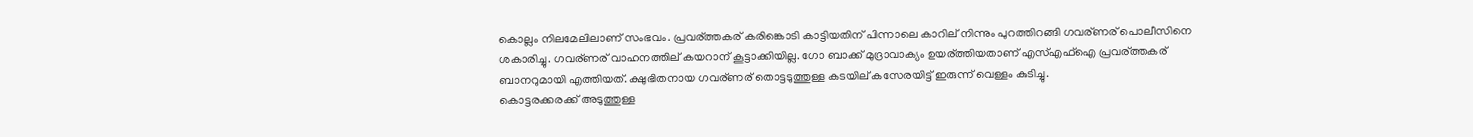കൊല്ലം നിലമേലിലാണ് സംഭവം. പ്രവര്ത്തകര് കരിങ്കൊടി കാട്ടിയതിന് പിന്നാലെ കാറില് നിന്നും പുറത്തിറങ്ങി ഗവര്ണര് പൊലീസിനെ ശകാരിച്ചു. ഗവര്ണര് വാഹനത്തില് കയറാന് കൂട്ടാക്കിയില്ല. ഗോ ബാക്ക് മുദ്രാവാക്യം ഉയര്ത്തിയതാണ് എസ്എഫ്ഐ പ്രവര്ത്തകര് ബാനറുമായി എത്തിയത്. ക്ഷുഭിതനായ ഗവര്ണര് തൊട്ടടുത്തുള്ള കടയില് കസേരയിട്ട് ഇരുന്ന് വെള്ളം കുടിച്ചു.
കൊട്ടരക്കരക്ക് അടുത്തുള്ള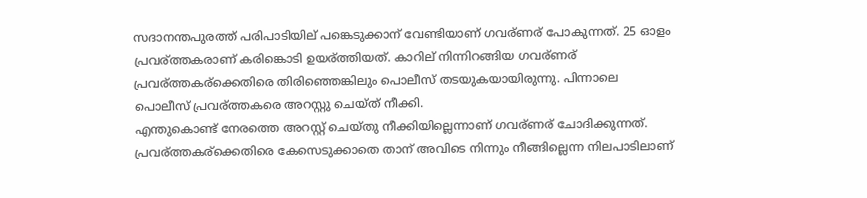സദാനന്തപുരത്ത് പരിപാടിയില് പങ്കെടുക്കാന് വേണ്ടിയാണ് ഗവര്ണര് പോകുന്നത്. 25 ഓളം പ്രവര്ത്തകരാണ് കരിങ്കൊടി ഉയര്ത്തിയത്. കാറില് നിന്നിറങ്ങിയ ഗവര്ണര് പ്രവര്ത്തകര്ക്കെതിരെ തിരിഞ്ഞെങ്കിലും പൊലീസ് തടയുകയായിരുന്നു. പിന്നാലെ പൊലീസ് പ്രവര്ത്തകരെ അറസ്റ്റു ചെയ്ത് നീക്കി.
എന്തുകൊണ്ട് നേരത്തെ അറസ്റ്റ് ചെയ്തു നീക്കിയില്ലെന്നാണ് ഗവര്ണര് ചോദിക്കുന്നത്. പ്രവര്ത്തകര്ക്കെതിരെ കേസെടുക്കാതെ താന് അവിടെ നിന്നും നീങ്ങില്ലെന്ന നിലപാടിലാണ്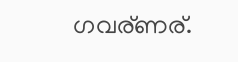ഗവര്ണര്.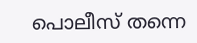പൊലീസ് തന്നെ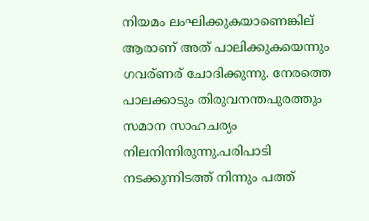നിയമം ലംഘിക്കുകയാണെങ്കില് ആരാണ് അത് പാലിക്കുകയെന്നും ഗവര്ണര് ചോദിക്കുന്നു. നേരത്തെ പാലക്കാടും തിരുവനന്തപുരത്തും സമാന സാഹചര്യം നിലനിന്നിരുന്നു.പരിപാടി നടക്കുന്നിടത്ത് നിന്നും പത്ത്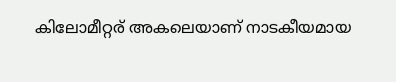കിലോമീറ്റര് അകലെയാണ് നാടകീയമായ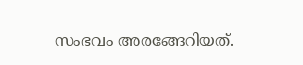സംഭവം അരങ്ങേറിയത്.